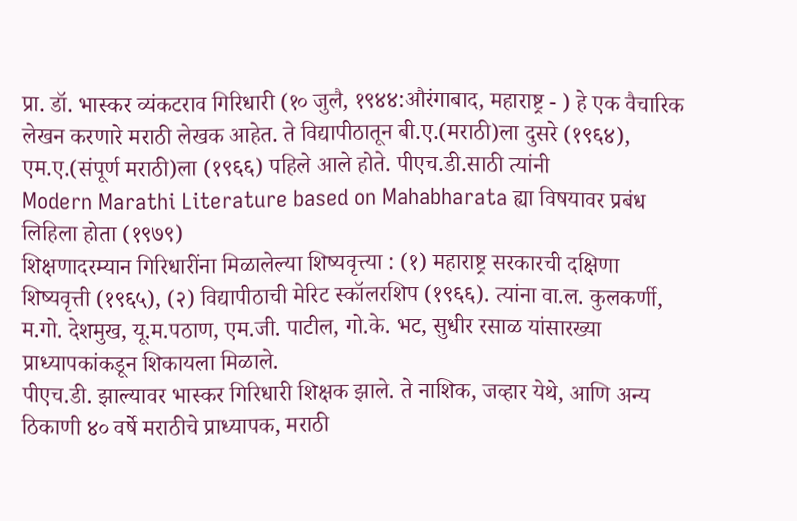प्रा. डॉ. भास्कर व्यंकटराव गिरिधारी (१० जुलै, १९४४:औरंगाबाद, महाराष्ट्र - ) हे एक वैचारिक लेखन करणारे मराठी लेखक आहेत. ते विद्यापीठातून बी.ए.(मराठी)ला दुसरे (१९६४), एम.ए.(संपूर्ण मराठी)ला (१९६६) पहिले आले होते. पीएच.डी.साठी त्यांनी
Modern Marathi Literature based on Mahabharata ह्या विषयावर प्रबंध लिहिला होता (१९७९)
शिक्षणादरम्यान गिरिधारींना मिळालेल्या शिष्यवृत्त्या : (१) महाराष्ट्र सरकारची दक्षिणा शिष्यवृत्ती (१९६५), (२) विद्यापीठाची मेरिट स्कॉलरशिप (१९६६). त्यांना वा.ल. कुलकर्णी, म.गो. देशमुख, यू.म.पठाण, एम.जी. पाटील, गो.के. भट, सुधीर रसाळ यांसारख्या प्राध्यापकांकडून शिकायला मिळाले.
पीएच.डी. झाल्यावर भास्कर गिरिधारी शिक्षक झाले. ते नाशिक, जव्हार येथे, आणि अन्य ठिकाणी ४० वर्षे मराठीचे प्राध्यापक, मराठी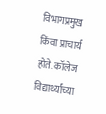विभागप्रमुख किंवा प्राचार्य होते. कॉलेज विद्यार्थ्यांच्या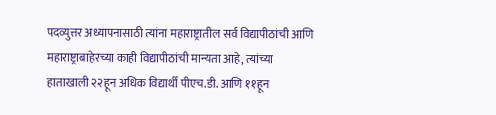पदव्युत्तर अध्यापनासाठी त्यांना महाराष्ट्रातील सर्व विद्यापीठांची आणि महाराष्ट्राबाहेरच्या काही विद्यापीठांची मान्यता आहे, त्यांच्या हाताखाली २२हून अधिक विद्यार्थी पीएच.डी. आणि ११हून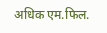अधिक एम.फिल.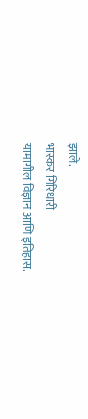झाले.
भास्कर गिरिधारी
यामागील विज्ञान आणि इतिहास.